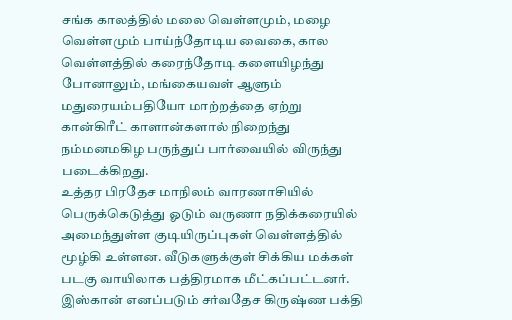சங்க காலத்தில் மலை வெள்ளமும், மழை வெள்ளமும் பாய்ந்தோடிய வைகை, கால வெள்ளத்தில் கரைந்தோடி களையிழந்து போனாலும், மங்கையவள் ஆளும் மதுரையம்பதியோ மாற்றத்தை ஏற்று கான்கிரீட் காளான்களால் நிறைந்து நம்மனமகிழ பருந்துப் பார்வையில் விருந்து படைக்கிறது.
உத்தர பிரதேச மாநிலம் வாரணாசியில் பெருக்கெடுத்து ஓடும் வருணா நதிக்கரையில் அமைந்துள்ள குடியிருப்புகள் வெள்ளத்தில் மூழ்கி உள்ளன. வீடுகளுக்குள் சிக்கிய மக்கள் படகு வாயிலாக பத்திரமாக மீட்கப்பட்டனர்.
இஸ்கான் எனப்படும் சர்வதேச கிருஷ்ண பக்தி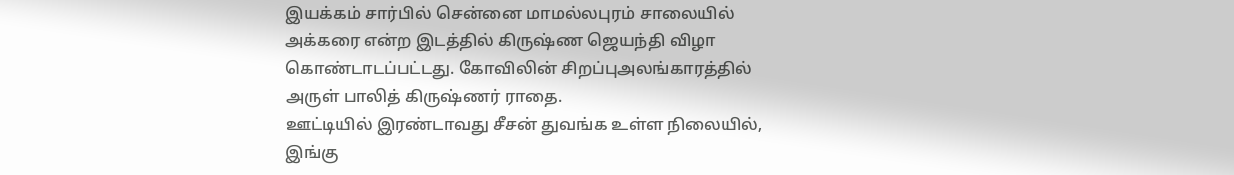இயக்கம் சார்பில் சென்னை மாமல்லபுரம் சாலையில் அக்கரை என்ற இடத்தில் கிருஷ்ண ஜெயந்தி விழா கொண்டாடப்பட்டது. கோவிலின் சிறப்புஅலங்காரத்தில் அருள் பாலித் கிருஷ்ணர் ராதை.
ஊட்டியில் இரண்டாவது சீசன் துவங்க உள்ள நிலையில், இங்கு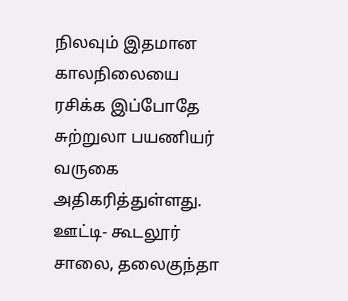நிலவும் இதமான காலநிலையை ரசிக்க இப்போதே சுற்றுலா பயணியர் வருகை அதிகரித்துள்ளது. ஊட்டி- கூடலூர் சாலை, தலைகுந்தா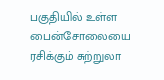பகுதியில் உள்ள பைன்சோலையை ரசிக்கும் சுற்றுலா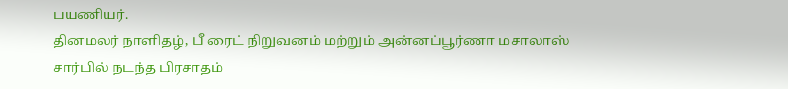பயணியர்.
தினமலர் நாளிதழ், பீ ரைட் நிறுவனம் மற்றும் அன்னப்பூர்ணா மசாலாஸ் சார்பில் நடந்த பிரசாதம்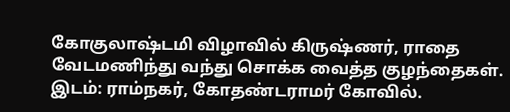கோகுலாஷ்டமி விழாவில் கிருஷ்ணர், ராதை வேடமணிந்து வந்து சொக்க வைத்த குழந்தைகள். இடம்: ராம்நகர், கோதண்டராமர் கோவில்.